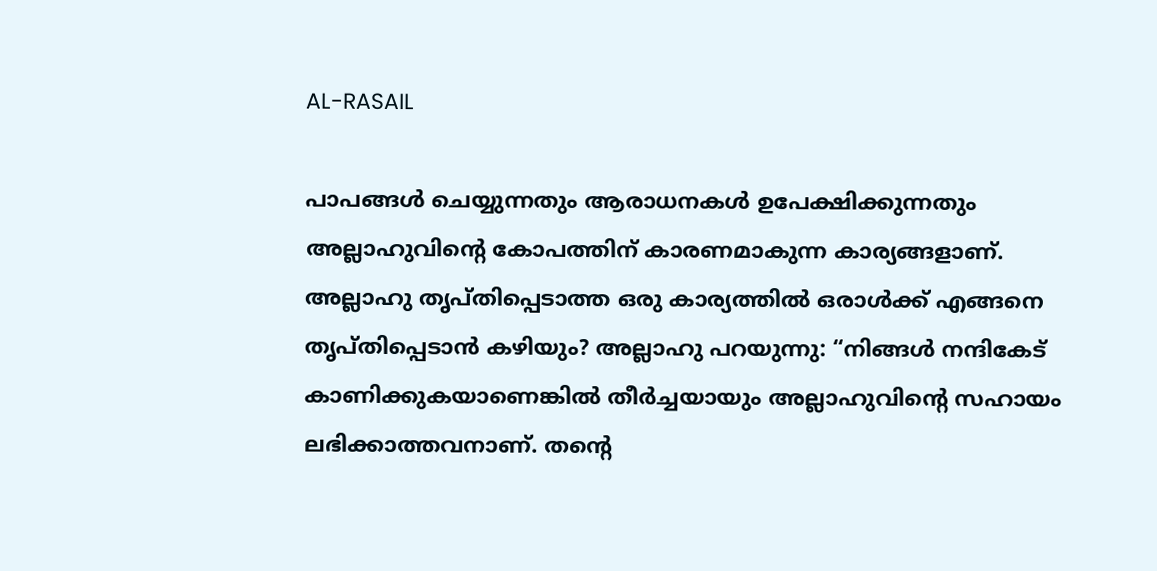AL-RASAIL

പാപങ്ങൾ ചെയ്യുന്നതും ആരാധനകൾ ഉപേക്ഷിക്കുന്നതും അല്ലാഹുവിൻ്റെ കോപത്തിന് കാരണമാകുന്ന കാര്യങ്ങളാണ്. അല്ലാഹു തൃപ്തിപ്പെടാത്ത ഒരു കാര്യത്തിൽ ഒരാൾക്ക് എങ്ങനെ തൃപ്തിപ്പെടാൻ കഴിയും? അല്ലാഹു പറയുന്നു: “നിങ്ങൾ നന്ദികേട് കാണിക്കുകയാണെങ്കിൽ തീർച്ചയായും അല്ലാഹുവിൻ്റെ സഹായം ലഭിക്കാത്തവനാണ്. തൻ്റെ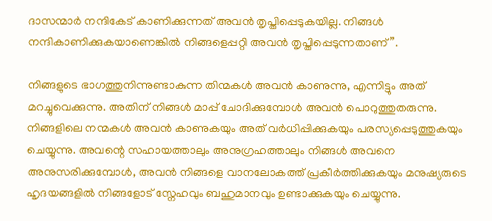ദാസന്മാർ നന്ദികേട് കാണിക്കുന്നത് അവൻ തൃപ്തിപ്പെടുകയില്ല. നിങ്ങൾ നന്ദികാണിക്കുകയാണെങ്കിൽ നിങ്ങളെപ്പറ്റി അവൻ തൃപ്തിപ്പെടുന്നതാണ്”.

നിങ്ങളുടെ ഭാഗത്തുനിന്നുണ്ടാകുന്ന തിന്മകൾ അവൻ കാണുന്നു, എന്നിട്ടും അത് മറച്ചുവെക്കുന്നു. അതിന് നിങ്ങൾ മാപ്പ് ചോദിക്കുമ്പോൾ അവൻ പൊറുത്തുതരുന്നു. നിങ്ങളിലെ നന്മകൾ അവൻ കാണുകയും അത് വർധിപ്പിക്കുകയും പരസ്യപ്പെടുത്തുകയും ചെയ്യുന്നു. അവന്റെ സഹായത്താലും അനുഗ്രഹത്താലും നിങ്ങൾ അവനെ അനുസരിക്കുമ്പോൾ, അവൻ നിങ്ങളെ വാനലോകത്ത് പ്രകീർത്തിക്കുകയും മനുഷ്യരുടെ ഹൃദയങ്ങളിൽ നിങ്ങളോട് സ്നേഹവും ബഹുമാനവും ഉണ്ടാക്കുകയും ചെയ്യുന്നു.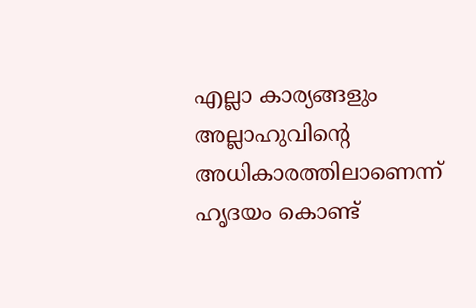എല്ലാ കാര്യങ്ങളും അല്ലാഹുവിന്റെ അധികാരത്തിലാണെന്ന് ഹൃദയം കൊണ്ട്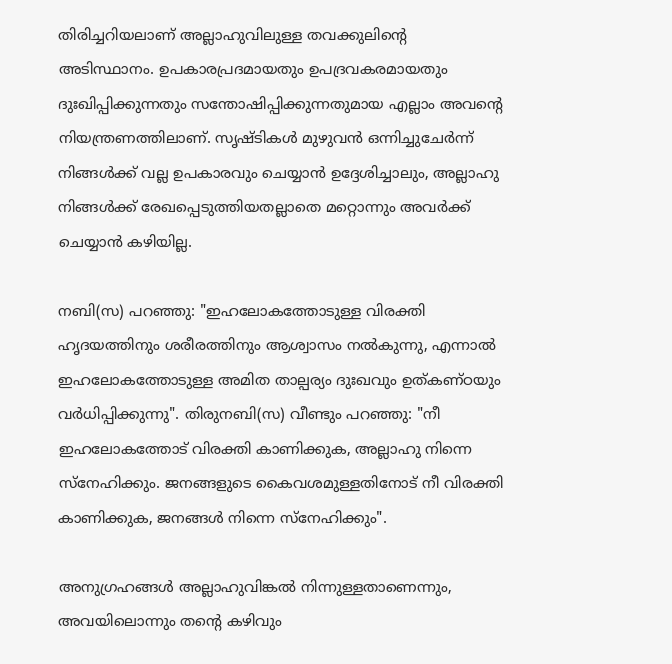തിരിച്ചറിയലാണ് അല്ലാഹുവിലുള്ള തവക്കുലിന്റെ അടിസ്ഥാനം. ഉപകാരപ്രദമായതും ഉപദ്രവകരമായതും ദുഃഖിപ്പിക്കുന്നതും സന്തോഷിപ്പിക്കുന്നതുമായ എല്ലാം അവന്റെ നിയന്ത്രണത്തിലാണ്. സൃഷ്ടികൾ മുഴുവൻ ഒന്നിച്ചുചേർന്ന് നിങ്ങൾക്ക് വല്ല ഉപകാരവും ചെയ്യാൻ ഉദ്ദേശിച്ചാലും, അല്ലാഹു നിങ്ങൾക്ക് രേഖപ്പെടുത്തിയതല്ലാതെ മറ്റൊന്നും അവർക്ക് ചെയ്യാൻ കഴിയില്ല.

നബി(സ) പറഞ്ഞു: "ഇഹലോകത്തോടുള്ള വിരക്തി ഹൃദയത്തിനും ശരീരത്തിനും ആശ്വാസം നൽകുന്നു, എന്നാൽ ഇഹലോകത്തോടുള്ള അമിത താല്പര്യം ദുഃഖവും ഉത്കണ്ഠയും വർധിപ്പിക്കുന്നു". തിരുനബി(സ) വീണ്ടും പറഞ്ഞു: "നീ ഇഹലോകത്തോട് വിരക്തി കാണിക്കുക, അല്ലാഹു നിന്നെ സ്നേഹിക്കും. ജനങ്ങളുടെ കൈവശമുള്ളതിനോട് നീ വിരക്തി കാണിക്കുക, ജനങ്ങൾ നിന്നെ സ്നേഹിക്കും".

അനുഗ്രഹങ്ങൾ അല്ലാഹുവിങ്കൽ നിന്നുള്ളതാണെന്നും, അവയിലൊന്നും തന്റെ കഴിവും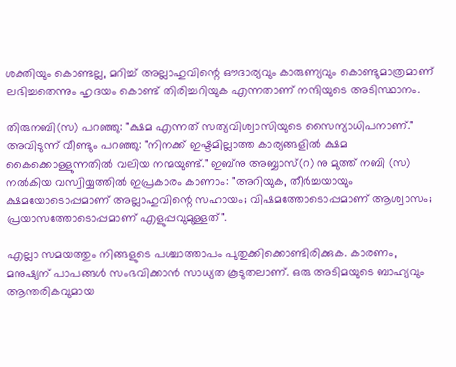ശക്തിയും കൊണ്ടല്ല, മറിച്ച് അല്ലാഹുവിന്റെ ഔദാര്യവും കാരുണ്യവും കൊണ്ടുമാത്രമാണ് ലഭിച്ചതെന്നും ഹൃദയം കൊണ്ട് തിരിച്ചറിയുക എന്നതാണ് നന്ദിയുടെ അടിസ്ഥാനം.

തിരുനബി(സ) പറഞ്ഞു: "ക്ഷമ എന്നത് സത്യവിശ്വാസിയുടെ സൈന്യാധിപനാണ്." അവിടുന്ന് വീണ്ടും പറഞ്ഞു: "നിനക്ക് ഇഷ്ടമില്ലാത്ത കാര്യങ്ങളിൽ ക്ഷമ കൈക്കൊള്ളുന്നതിൽ വലിയ നന്മയുണ്ട്." ഇബ്നു അബ്ബാസ്(റ) നു മുത്ത് നബി (സ) നൽകിയ വസ്വിയ്യത്തിൽ ഇപ്രകാരം കാണാം: "അറിയുക, തീർച്ചയായും ക്ഷമയോടൊപ്പമാണ് അല്ലാഹുവിന്റെ സഹായം; വിഷമത്തോടൊപ്പമാണ് ആശ്വാസം; പ്രയാസത്തോടൊപ്പമാണ് എളുപ്പവുമുള്ളത്".

എല്ലാ സമയത്തും നിങ്ങളുടെ പശ്ചാത്താപം പുതുക്കിക്കൊണ്ടിരിക്കുക. കാരണം, മനുഷ്യന് പാപങ്ങൾ സംഭവിക്കാൻ സാധ്യത കൂടുതലാണ്. ഒരു അടിമയുടെ ബാഹ്യവും ആന്തരികവുമായ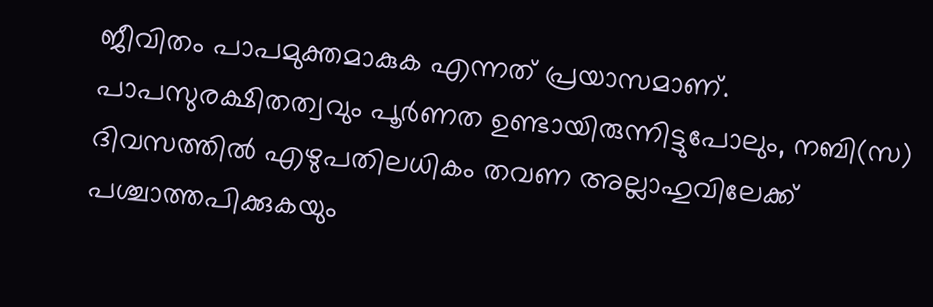ജീവിതം പാപമുക്തമാകുക എന്നത് പ്രയാസമാണ്. പാപസുരക്ഷിതത്വവും പൂർണത ഉണ്ടായിരുന്നിട്ടുപോലും, നബി(സ) ദിവസത്തിൽ എഴുപതിലധികം തവണ അല്ലാഹുവിലേക്ക് പശ്ചാത്തപിക്കുകയും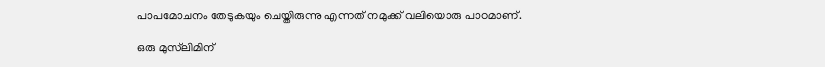പാപമോചനം തേടുകയും ചെയ്തിരുന്നു എന്നത് നമുക്ക് വലിയൊരു പാഠമാണ്.

ഒരു മുസ്‌ലിമിന്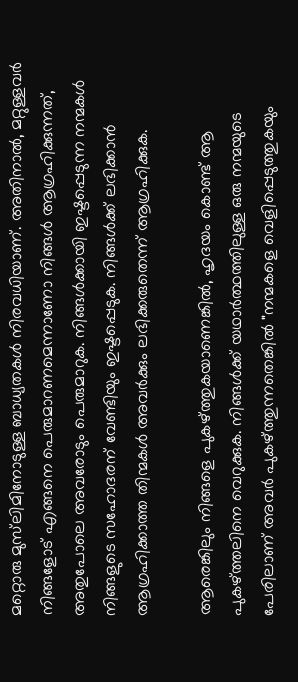മറ്റൊരു മുസ്‌ലിമിനോടുള്ള ബാധ്യതകൾ നിരവധിയാണ്. അതിനാൽ, മറ്റുള്ളവർ നിങ്ങളോട് എങ്ങനെ പെരുമാറണമെന്നാണോ നിങ്ങൾ ആഗ്രഹിക്കുന്നത്, അതുപോലെ അവരോടും പെരുമാറുക. നിങ്ങൾക്കായി ഇഷ്ടപ്പെടുന്ന നന്മകൾ നിങ്ങളുടെ സഹോദരന് വേണ്ടിയും ഇഷ്ടപ്പെടുക. നിങ്ങൾക്ക് ലഭിക്കാൻ ആഗ്രഹിക്കാത്ത തിന്മകൾ അവർക്കും ലഭിക്കരുതെന്ന് ആഗ്രഹിക്കുക.

ആരെങ്കിലും നിങ്ങളെ പുകഴ്ത്തുകയാണെങ്കിൽ, ഹൃദയം കൊണ്ട് ആ പുകഴ്ത്തലിനെ വെറുക്കുക. നിങ്ങൾക്ക് യഥാർത്ഥത്തിലുള്ള ഒരു നന്മയുടെ പേരിലാണ് അവർ പുകഴ്ത്തുന്നതെങ്കിൽ "നന്മകളെ വെളിപ്പെടുത്തുകയും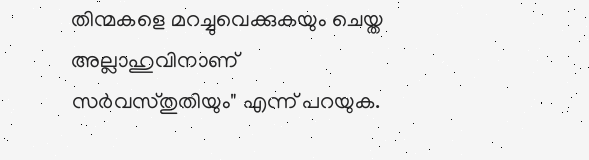തിന്മകളെ മറച്ചുവെക്കുകയും ചെയ്ത അല്ലാഹുവിനാണ് സർവസ്തുതിയും" എന്ന് പറയുക.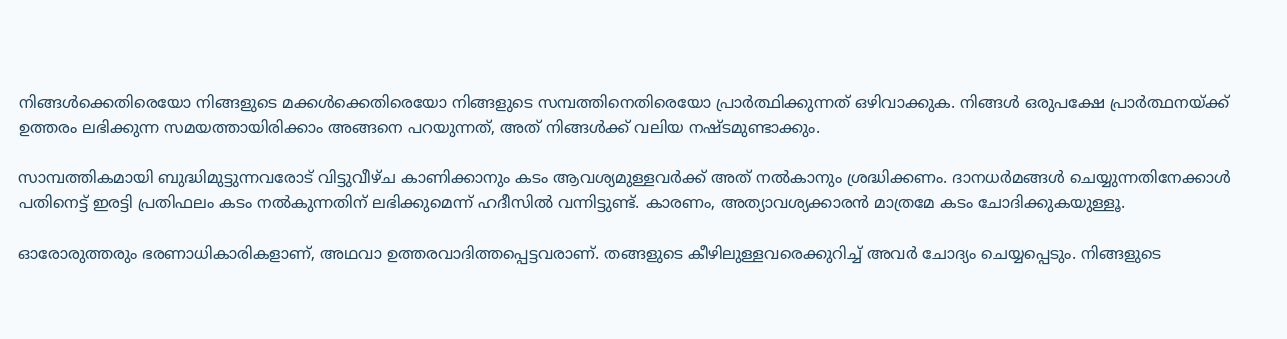നിങ്ങൾക്കെതിരെയോ നിങ്ങളുടെ മക്കൾക്കെതിരെയോ നിങ്ങളുടെ സമ്പത്തിനെതിരെയോ പ്രാർത്ഥിക്കുന്നത് ഒഴിവാക്കുക. നിങ്ങൾ ഒരുപക്ഷേ പ്രാർത്ഥനയ്ക്ക് ഉത്തരം ലഭിക്കുന്ന സമയത്തായിരിക്കാം അങ്ങനെ പറയുന്നത്, അത് നിങ്ങൾക്ക് വലിയ നഷ്ടമുണ്ടാക്കും.

സാമ്പത്തികമായി ബുദ്ധിമുട്ടുന്നവരോട് വിട്ടുവീഴ്ച കാണിക്കാനും കടം ആവശ്യമുള്ളവർക്ക് അത് നൽകാനും ശ്രദ്ധിക്കണം. ദാനധർമങ്ങൾ ചെയ്യുന്നതിനേക്കാൾ പതിനെട്ട് ഇരട്ടി പ്രതിഫലം കടം നൽകുന്നതിന് ലഭിക്കുമെന്ന് ഹദീസിൽ വന്നിട്ടുണ്ട്. കാരണം, അത്യാവശ്യക്കാരൻ മാത്രമേ കടം ചോദിക്കുകയുള്ളൂ.

ഓരോരുത്തരും ഭരണാധികാരികളാണ്, അഥവാ ഉത്തരവാദിത്തപ്പെട്ടവരാണ്. തങ്ങളുടെ കീഴിലുള്ളവരെക്കുറിച്ച് അവർ ചോദ്യം ചെയ്യപ്പെടും. നിങ്ങളുടെ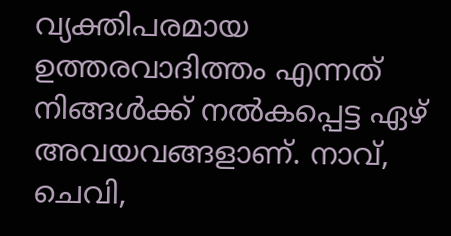വ്യക്തിപരമായ ഉത്തരവാദിത്തം എന്നത് നിങ്ങൾക്ക് നൽകപ്പെട്ട ഏഴ് അവയവങ്ങളാണ്. നാവ്, ചെവി,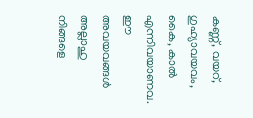കണ്ണ്, വയറ്, ഗുഹ്യാവയവം, കൈ, കാൽ എന്നിവയാണവ. ഈ അവയവങ്ങൾ അല്ലാഹു നിങ്ങളെ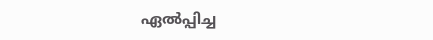ഏൽപ്പിച്ച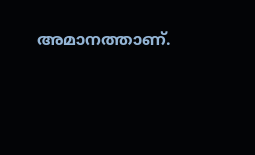അമാനത്താണ്.